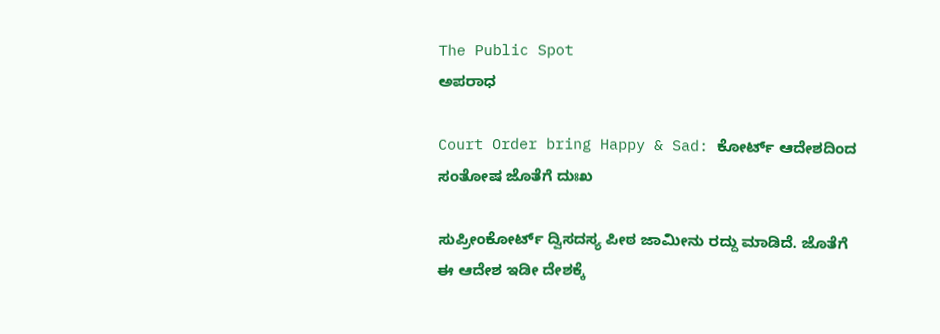The Public Spot
ಅಪರಾಧ

Court Order bring Happy & Sad: ಕೋರ್ಟ್‌ ಆದೇಶದಿಂದ ಸಂತೋಷ ಜೊತೆಗೆ ದುಃಖ

ಸುಪ್ರೀಂಕೋರ್ಟ್‌ ದ್ವಿಸದಸ್ಯ ಪೀಠ ಜಾಮೀನು ರದ್ದು ಮಾಡಿದೆ. ಜೊತೆಗೆ ಈ ಆದೇಶ ಇಡೀ ದೇಶಕ್ಕೆ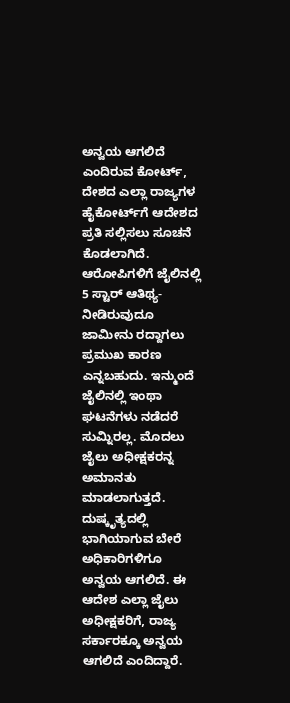ಅನ್ವಯ ಆಗಲಿದೆ ಎಂದಿರುವ ಕೋರ್ಟ್‌, ದೇಶದ ಎಲ್ಲಾ ರಾಜ್ಯಗಳ ಹೈಕೋರ್ಟ್‌ಗೆ ಆದೇಶದ ಪ್ರತಿ ಸಲ್ಲಿಸಲು ಸೂಚನೆ ಕೊಡಲಾಗಿದೆ. ಆರೋಪಿಗಳಿಗೆ ಜೈಲಿನಲ್ಲಿ 5 ಸ್ಟಾರ್‌ ಆತಿಥ್ಯ-ನೀಡಿರುವುದೂ ಜಾಮೀನು ರದ್ದಾಗಲು ಪ್ರಮುಖ ಕಾರಣ ಎನ್ನಬಹುದು. ಇನ್ಮುಂದೆ ಜೈಲಿನಲ್ಲಿ ಇಂಥಾ ಘಟನೆಗಳು ನಡೆದರೆ ಸುಮ್ನಿರಲ್ಲ. ಮೊದಲು ಜೈಲು ಅಧೀಕ್ಷಕರನ್ನ ಅಮಾನತು ಮಾಡಲಾಗುತ್ತದೆ. ದುಷ್ಕೃತ್ಯದಲ್ಲಿ ಭಾಗಿಯಾಗುವ ಬೇರೆ ಅಧಿಕಾರಿಗಳಿಗೂ ಅನ್ವಯ ಆಗಲಿದೆ. ಈ ಆದೇಶ ಎಲ್ಲಾ ಜೈಲು ಅಧೀಕ್ಷಕರಿಗೆ, ರಾಜ್ಯ ಸರ್ಕಾರಕ್ಕೂ ಅನ್ವಯ ಆಗಲಿದೆ ಎಂದಿದ್ದಾರೆ.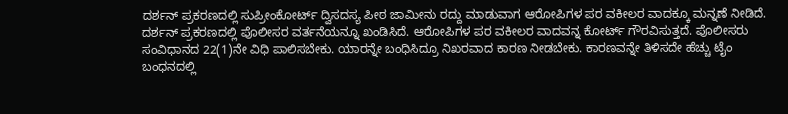ದರ್ಶನ್‌ ಪ್ರಕರಣದಲ್ಲಿ ಸುಪ್ರೀಂಕೋರ್ಟ್‌ ದ್ವಿಸದಸ್ಯ ಪೀಠ ಜಾಮೀನು ರದ್ದು ಮಾಡುವಾಗ ಆರೋಪಿಗಳ ಪರ ವಕೀಲರ ವಾದಕ್ಕೂ ಮನ್ನಣೆ ನೀಡಿದೆ. ದರ್ಶನ್‌‌ ಪ್ರಕರಣದಲ್ಲಿ ಪೊಲೀಸರ ವರ್ತನೆಯನ್ನೂ ಖಂಡಿಸಿದೆ. ಆರೋಪಿಗಳ ಪರ ವಕೀಲರ ವಾದವನ್ನ ಕೋರ್ಟ್‌ ಗೌರವಿಸುತ್ತದೆ. ಪೊಲೀಸರು ಸಂವಿಧಾನದ 22(1)ನೇ ವಿಧಿ ಪಾಲಿಸಬೇಕು. ಯಾರನ್ನೇ ಬಂಧಿಸಿದ್ರೂ ನಿಖರವಾದ ಕಾರಣ ನೀಡಬೇಕು. ಕಾರಣವನ್ನೇ ತಿಳಿಸದೇ ಹೆಚ್ಚು ಟೈಂ ಬಂಧನದಲ್ಲಿ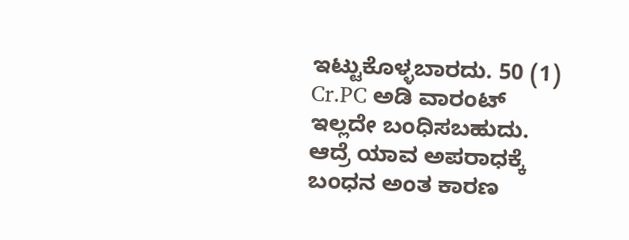ಇಟ್ಟುಕೊಳ್ಳಬಾರದು. 50 (1) Cr.PC ಅಡಿ ವಾರಂಟ್‌ ಇಲ್ಲದೇ ಬಂಧಿಸಬಹುದು. ಆದ್ರೆ ಯಾವ ಅಪರಾಧಕ್ಕೆ ಬಂಧನ ಅಂತ ಕಾರಣ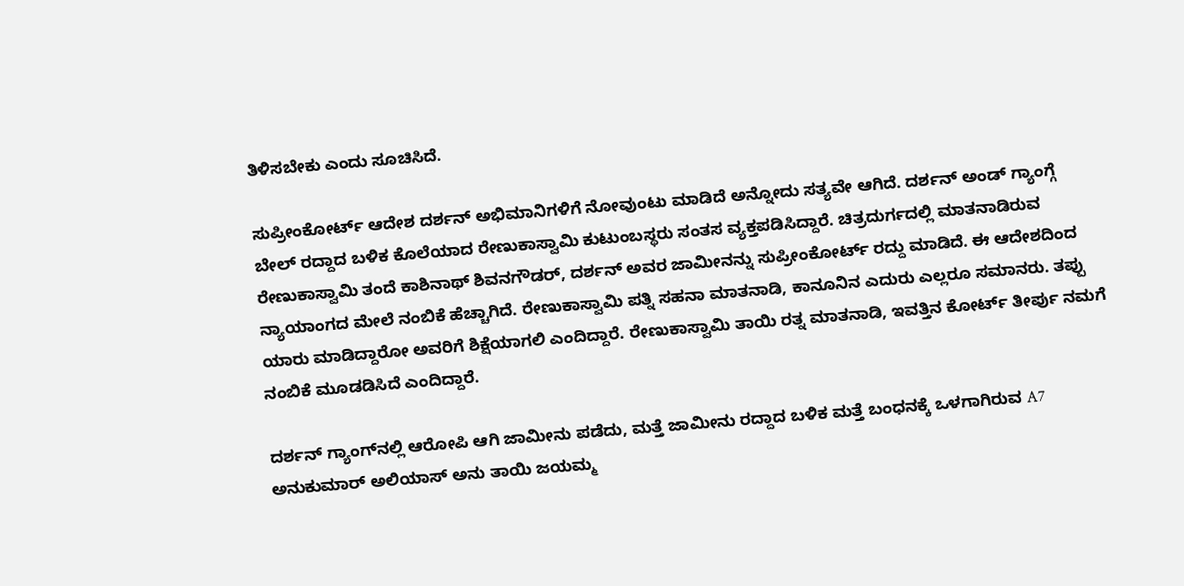ತಿಳಿಸಬೇಕು ಎಂದು ಸೂಚಿಸಿದೆ.

ಸುಪ್ರೀಂಕೋರ್ಟ್‌ ಆದೇಶ ದರ್ಶನ್‌ ಅಭಿಮಾನಿಗಳಿಗೆ ನೋವುಂಟು ಮಾಡಿದೆ ಅನ್ನೋದು ಸತ್ಯವೇ ಆಗಿದೆ. ದರ್ಶನ್ ಅಂಡ್‌ ಗ್ಯಾಂಗ್ಗೆ ಬೇಲ್ ರದ್ದಾದ ಬಳಿಕ ಕೊಲೆಯಾದ ರೇಣುಕಾಸ್ವಾಮಿ ಕುಟುಂಬಸ್ಥರು ಸಂತಸ ವ್ಯಕ್ತಪಡಿಸಿದ್ದಾರೆ. ಚಿತ್ರದುರ್ಗದಲ್ಲಿ ಮಾತನಾಡಿರುವ ರೇಣುಕಾಸ್ವಾಮಿ ತಂದೆ ಕಾಶಿನಾಥ್ ಶಿವನಗೌಡರ್, ದರ್ಶನ್ ಅವರ ಜಾಮೀನನ್ನು ಸುಪ್ರೀಂಕೋರ್ಟ್ ರದ್ದು ಮಾಡಿದೆ. ಈ ಆದೇಶದಿಂದ ನ್ಯಾಯಾಂಗದ ಮೇಲೆ ನಂಬಿಕೆ ಹೆಚ್ಚಾಗಿದೆ. ರೇಣುಕಾಸ್ವಾಮಿ ಪತ್ನಿ ಸಹನಾ ಮಾತನಾಡಿ, ಕಾನೂನಿನ ಎದುರು ಎಲ್ಲರೂ ಸಮಾನರು. ತಪ್ಪು ಯಾರು ಮಾಡಿದ್ದಾರೋ ಅವರಿಗೆ ಶಿಕ್ಷೆಯಾಗಲಿ ಎಂದಿದ್ದಾರೆ. ರೇಣುಕಾಸ್ವಾಮಿ ತಾಯಿ ರತ್ನ ಮಾತನಾಡಿ, ಇವತ್ತಿನ ಕೋರ್ಟ್ ತೀರ್ಪು ನಮಗೆ ನಂಬಿಕೆ ಮೂಡಡಿಸಿದೆ ಎಂದಿದ್ದಾರೆ.

ದರ್ಶನ್‌ ಗ್ಯಾಂಗ್‌ನಲ್ಲಿ ಆರೋಪಿ ಆಗಿ ಜಾಮೀನು ಪಡೆದು, ಮತ್ತೆ ಜಾಮೀನು ರದ್ದಾದ ಬಳಿಕ ಮತ್ತೆ ಬಂಧನಕ್ಕೆ ಒಳಗಾಗಿರುವ A7 ಅನುಕುಮಾರ್‌ ಅಲಿಯಾಸ್‌ ಅನು‌‌ ತಾಯಿ ಜಯಮ್ಮ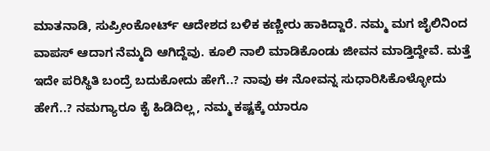ಮಾತನಾಡಿ, ಸುಪ್ರೀಂಕೋರ್ಟ್‌ ಆದೇಶದ ಬಳಿಕ ಕಣ್ಣೀರು ಹಾಕಿದ್ದಾರೆ. ನಮ್ಮ ಮಗ ಜೈಲಿನಿಂದ ವಾಪಸ್‌ ಆದಾಗ ನೆಮ್ಮದಿ ಆಗಿದ್ದೆವು. ಕೂಲಿ ನಾಲಿ ಮಾಡಿಕೊಂಡು ಜೀವನ ಮಾಡ್ತಿದ್ದೇವೆ. ಮತ್ತೆ ಇದೇ ಪರಿಸ್ಥಿತಿ ಬಂದ್ರೆ ಬದುಕೋದು ಹೇಗೆ..? ನಾವು ಈ ನೋವನ್ನ ಸುಧಾರಿಸಿಕೊಳ್ಳೋದು ಹೇಗೆ..? ನಮಗ್ಯಾರೂ ಕೈ ಹಿಡಿದಿಲ್ಲ, ನಮ್ಮ ಕಷ್ಟಕ್ಕೆ ಯಾರೂ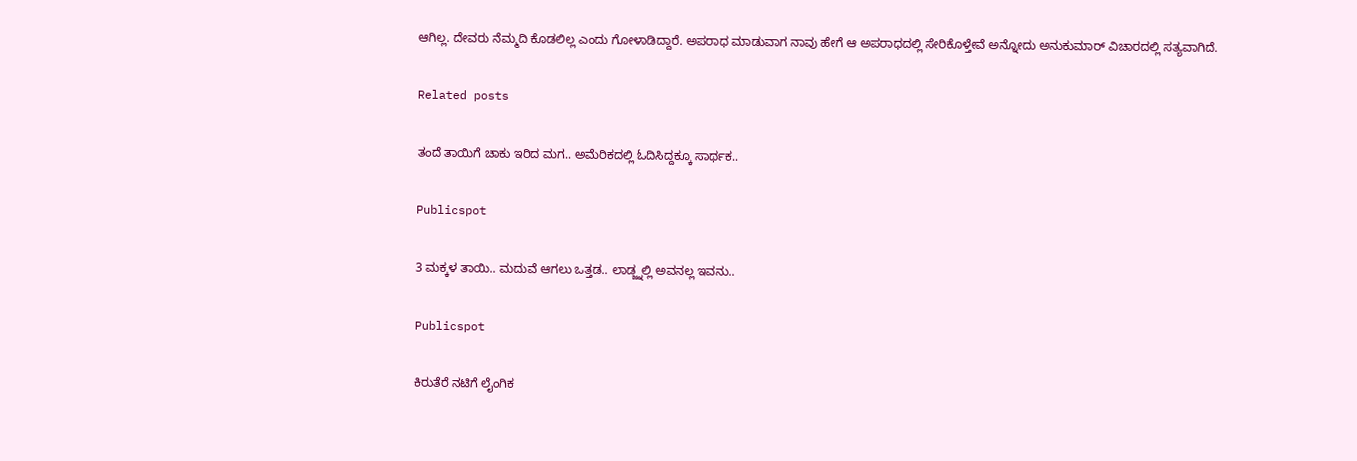ಆಗಿಲ್ಲ. ದೇವರು ನೆಮ್ಮದಿ ಕೊಡಲಿಲ್ಲ ಎಂದು ಗೋಳಾಡಿದ್ದಾರೆ. ಅಪರಾಧ ಮಾಡುವಾಗ ನಾವು ಹೇಗೆ ಆ ಅಪರಾಧದಲ್ಲಿ ಸೇರಿಕೊಳ್ತೇವೆ ಅನ್ನೋದು ಅನುಕುಮಾರ್‌ ವಿಚಾರದಲ್ಲಿ ಸತ್ಯವಾಗಿದೆ.

Related posts

ತಂದೆ ತಾಯಿಗೆ ಚಾಕು ಇರಿದ ಮಗ.. ಅಮೆರಿಕದಲ್ಲಿ ಓದಿಸಿದ್ದಕ್ಕೂ ಸಾರ್ಥಕ..

Publicspot

3 ಮಕ್ಕಳ ತಾಯಿ.. ಮದುವೆ ಆಗಲು ಒತ್ತಡ.. ಲಾಡ್ಜ್ನಲ್ಲಿ ಅವನಲ್ಲ ಇವನು..

Publicspot

ಕಿರುತೆರೆ ನಟಿಗೆ ಲೈಂಗಿಕ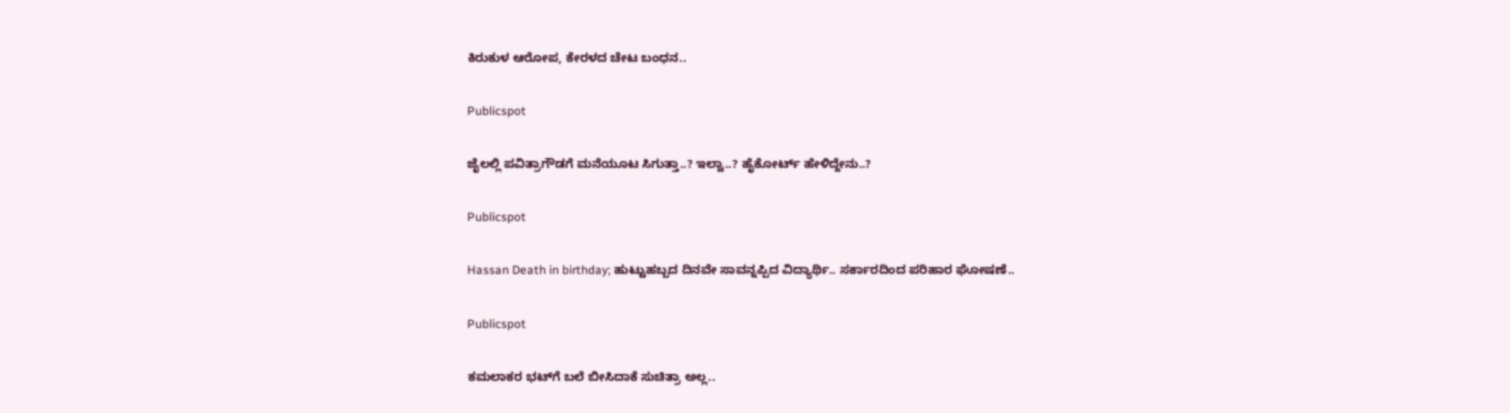ಕಿರುಕುಳ ಆರೋಪ, ಕೇರಳದ ಚೇಟ ಬಂಧನ..

Publicspot

ಜೈಲಲ್ಲಿ ಪವಿತ್ರಾಗೌಡಗೆ ಮನೆಯೂಟ ಸಿಗುತ್ತಾ..? ಇಲ್ವಾ..? ಹೈಕೋರ್ಟ್‌ ಹೇಳಿದ್ದೇನು..?

Publicspot

Hassan Death in birthday; ಹುಟ್ಟುಹಬ್ಬದ ದಿನವೇ ಸಾವನ್ನಪ್ಪಿದ ವಿದ್ಯಾರ್ಥಿ.. ಸರ್ಕಾರದಿಂದ ಪರಿಹಾರ ಘೋಷಣೆ..

Publicspot

ಕಮಲಾಕರ ಭಟ್‌ಗೆ ಬಲೆ ಬೀಸಿದಾಕೆ ಸುಚಿತ್ರಾ ಅಲ್ಲ..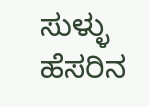ಸುಳ್ಳು ಹೆಸರಿನ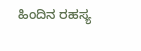ಹಿಂದಿನ ರಹಸ್ಯ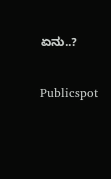ಏನು..?

Publicspot